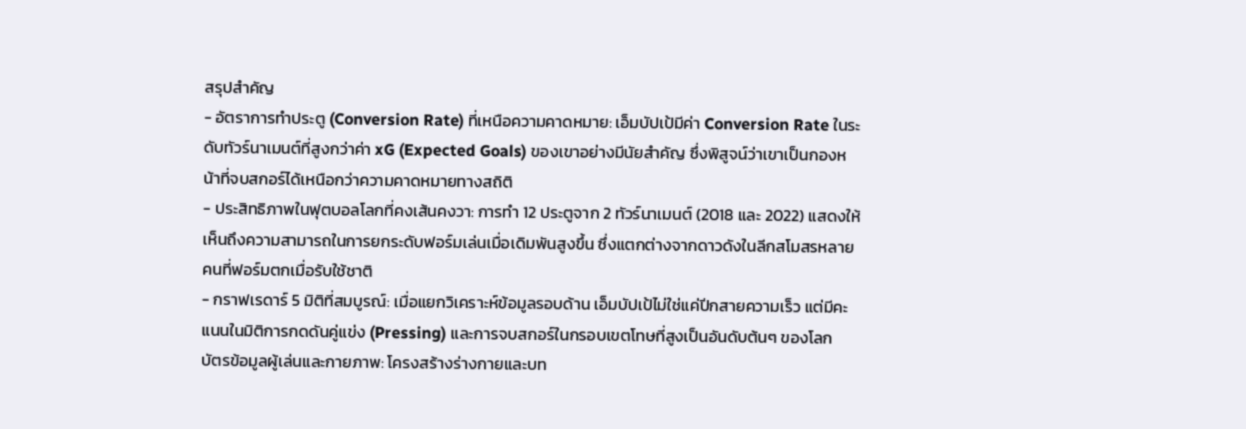สรุปสำคัญ
- อัตราการทำประตู (Conversion Rate) ที่เหนือความคาดหมาย: เอ็มบัปเป้มีค่า Conversion Rate ในระดับทัวร์นาเมนต์ที่สูงกว่าค่า xG (Expected Goals) ของเขาอย่างมีนัยสำคัญ ซึ่งพิสูจน์ว่าเขาเป็นกองหน้าที่จบสกอร์ได้เหนือกว่าความคาดหมายทางสถิติ
- ประสิทธิภาพในฟุตบอลโลกที่คงเส้นคงวา: การทำ 12 ประตูจาก 2 ทัวร์นาเมนต์ (2018 และ 2022) แสดงให้เห็นถึงความสามารถในการยกระดับฟอร์มเล่นเมื่อเดิมพันสูงขึ้น ซึ่งแตกต่างจากดาวดังในลีกสโมสรหลายคนที่ฟอร์มตกเมื่อรับใช้ชาติ
- กราฟเรดาร์ 5 มิติที่สมบูรณ์: เมื่อแยกวิเคราะห์ข้อมูลรอบด้าน เอ็มบัปเป้ไม่ใช่แค่ปีกสายความเร็ว แต่มีคะแนนในมิติการกดดันคู่แข่ง (Pressing) และการจบสกอร์ในกรอบเขตโทษที่สูงเป็นอันดับต้นๆ ของโลก
บัตรข้อมูลผู้เล่นและกายภาพ: โครงสร้างร่างกายและบท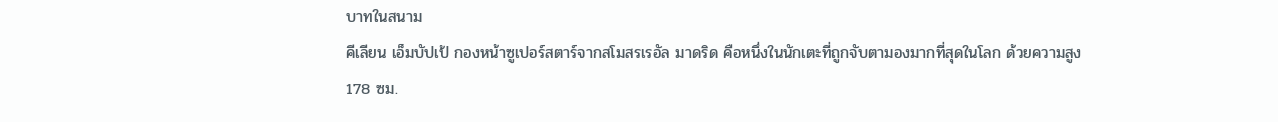บาทในสนาม
คีเลียน เอ็มบัปเป้ กองหน้าซูเปอร์สตาร์จากสโมสรเรอัล มาดริด คือหนึ่งในนักเตะที่ถูกจับตามองมากที่สุดในโลก ด้วยความสูง 178 ซม.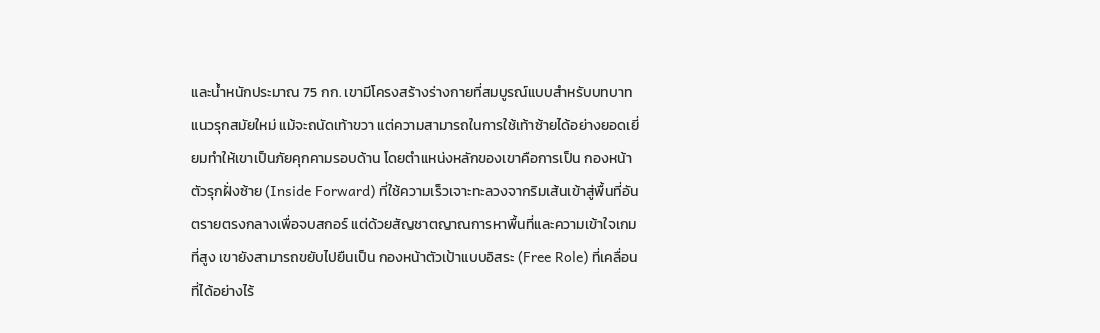และน้ำหนักประมาณ 75 กก. เขามีโครงสร้างร่างกายที่สมบูรณ์แบบสำหรับบทบาทแนวรุกสมัยใหม่ แม้จะถนัดเท้าขวา แต่ความสามารถในการใช้เท้าซ้ายได้อย่างยอดเยี่ยมทำให้เขาเป็นภัยคุกคามรอบด้าน โดยตำแหน่งหลักของเขาคือการเป็น กองหน้าตัวรุกฝั่งซ้าย (Inside Forward) ที่ใช้ความเร็วเจาะทะลวงจากริมเส้นเข้าสู่พื้นที่อันตรายตรงกลางเพื่อจบสกอร์ แต่ด้วยสัญชาตญาณการหาพื้นที่และความเข้าใจเกมที่สูง เขายังสามารถขยับไปยืนเป็น กองหน้าตัวเป้าแบบอิสระ (Free Role) ที่เคลื่อนที่ได้อย่างไร้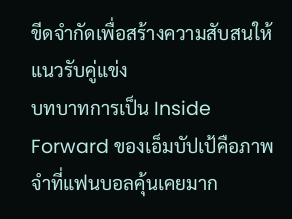ขีดจำกัดเพื่อสร้างความสับสนให้แนวรับคู่แข่ง
บทบาทการเป็น Inside Forward ของเอ็มบัปเป้คือภาพจำที่แฟนบอลคุ้นเคยมาก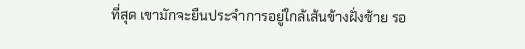ที่สุด เขามักจะยืนประจำการอยู่ใกล้เส้นข้างฝั่งซ้าย รอ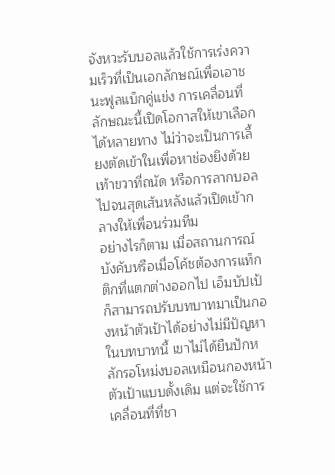จังหวะรับบอลแล้วใช้การเร่งความเร็วที่เป็นเอกลักษณ์เพื่อเอาชนะฟูลแบ็กคู่แข่ง การเคลื่อนที่ลักษณะนี้เปิดโอกาสให้เขาเลือกได้หลายทาง ไม่ว่าจะเป็นการเลี้ยงตัดเข้าในเพื่อหาช่องยิงด้วยเท้าขวาที่ถนัด หรือการลากบอลไปจนสุดเส้นหลังแล้วเปิดเข้ากลางให้เพื่อนร่วมทีม
อย่างไรก็ตาม เมื่อสถานการณ์บังคับหรือเมื่อโค้ชต้องการแท็กติกที่แตกต่างออกไป เอ็มบัปเป้ก็สามารถปรับบทบาทมาเป็นกองหน้าตัวเป้าได้อย่างไม่มีปัญหา ในบทบาทนี้ เขาไม่ได้ยืนปักหลักรอโหม่งบอลเหมือนกองหน้าตัวเป้าแบบดั้งเดิม แต่จะใช้การเคลื่อนที่ที่ชา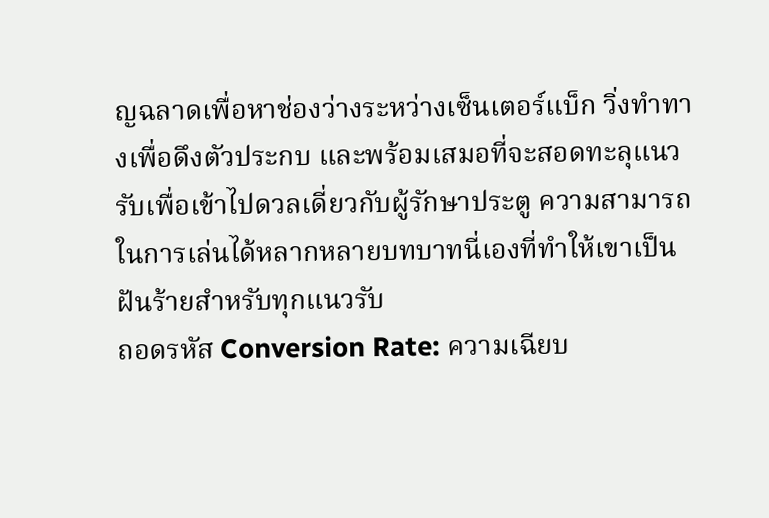ญฉลาดเพื่อหาช่องว่างระหว่างเซ็นเตอร์แบ็ก วิ่งทำทางเพื่อดึงตัวประกบ และพร้อมเสมอที่จะสอดทะลุแนวรับเพื่อเข้าไปดวลเดี่ยวกับผู้รักษาประตู ความสามารถในการเล่นได้หลากหลายบทบาทนี่เองที่ทำให้เขาเป็นฝันร้ายสำหรับทุกแนวรับ
ถอดรหัส Conversion Rate: ความเฉียบ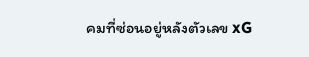คมที่ซ่อนอยู่หลังตัวเลข xG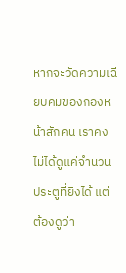หากจะวัดความเฉียบคมของกองหน้าสักคน เราคงไม่ได้ดูแค่จำนวนประตูที่ยิงได้ แต่ต้องดูว่า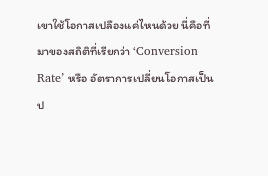เขาใช้โอกาสเปลืองแค่ไหนด้วย นี่คือที่มาของสถิติที่เรียกว่า ‘Conversion Rate’ หรือ อัตราการเปลี่ยนโอกาสเป็นป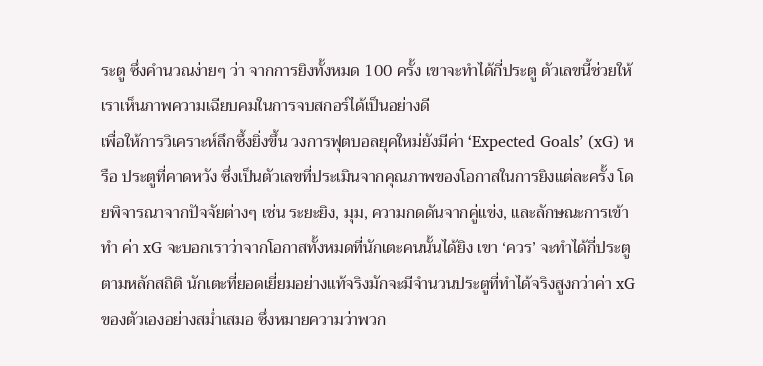ระตู ซึ่งคำนวณง่ายๆ ว่า จากการยิงทั้งหมด 100 ครั้ง เขาจะทำได้กี่ประตู ตัวเลขนี้ช่วยให้เราเห็นภาพความเฉียบคมในการจบสกอร์ได้เป็นอย่างดี
เพื่อให้การวิเคราะห์ลึกซึ้งยิ่งขึ้น วงการฟุตบอลยุคใหม่ยังมีค่า ‘Expected Goals’ (xG) หรือ ประตูที่คาดหวัง ซึ่งเป็นตัวเลขที่ประเมินจากคุณภาพของโอกาสในการยิงแต่ละครั้ง โดยพิจารณาจากปัจจัยต่างๆ เช่น ระยะยิง, มุม, ความกดดันจากคู่แข่ง, และลักษณะการเข้าทำ ค่า xG จะบอกเราว่าจากโอกาสทั้งหมดที่นักเตะคนนั้นได้ยิง เขา ‘ควร’ จะทำได้กี่ประตูตามหลักสถิติ นักเตะที่ยอดเยี่ยมอย่างแท้จริงมักจะมีจำนวนประตูที่ทำได้จริงสูงกว่าค่า xG ของตัวเองอย่างสม่ำเสมอ ซึ่งหมายความว่าพวก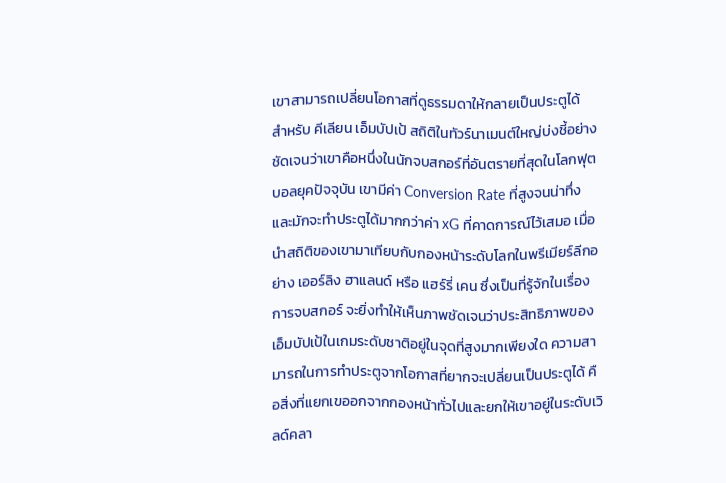เขาสามารถเปลี่ยนโอกาสที่ดูธรรมดาให้กลายเป็นประตูได้
สำหรับ คีเลียน เอ็มบัปเป้ สถิติในทัวร์นาเมนต์ใหญ่บ่งชี้อย่างชัดเจนว่าเขาคือหนึ่งในนักจบสกอร์ที่อันตรายที่สุดในโลกฟุตบอลยุคปัจจุบัน เขามีค่า Conversion Rate ที่สูงจนน่าทึ่ง และมักจะทำประตูได้มากกว่าค่า xG ที่คาดการณ์ไว้เสมอ เมื่อนำสถิติของเขามาเทียบกับกองหน้าระดับโลกในพรีเมียร์ลีกอย่าง เออร์ลิง ฮาแลนด์ หรือ แฮร์รี่ เคน ซึ่งเป็นที่รู้จักในเรื่องการจบสกอร์ จะยิ่งทำให้เห็นภาพชัดเจนว่าประสิทธิภาพของเอ็มบัปเป้ในเกมระดับชาติอยู่ในจุดที่สูงมากเพียงใด ความสามารถในการทำประตูจากโอกาสที่ยากจะเปลี่ยนเป็นประตูได้ คือสิ่งที่แยกเขออกจากกองหน้าทั่วไปและยกให้เขาอยู่ในระดับเวิลด์คลา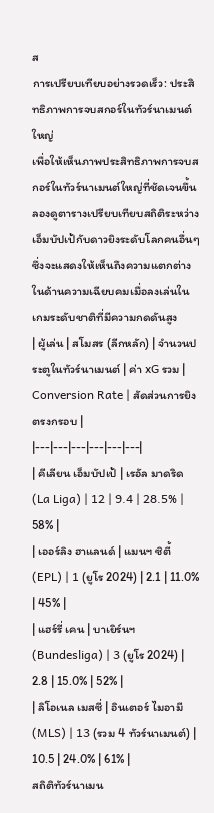ส
การเปรียบเทียบอย่างรวดเร็ว: ประสิทธิภาพการจบสกอร์ในทัวร์นาเมนต์ใหญ่
เพื่อให้เห็นภาพประสิทธิภาพการจบสกอร์ในทัวร์นาเมนต์ใหญ่ที่ชัดเจนขึ้น ลองดูตารางเปรียบเทียบสถิติระหว่างเอ็มบัปเป้กับดาวยิงระดับโลกคนอื่นๆ ซึ่งจะแสดงให้เห็นถึงความแตกต่างในด้านความเฉียบคมเมื่อลงเล่นในเกมระดับชาติที่มีความกดดันสูง
| ผู้เล่น | สโมสร (ลีกหลัก) | จำนวนประตูในทัวร์นาเมนต์ | ค่า xG รวม | Conversion Rate | สัดส่วนการยิงตรงกรอบ |
|---|---|---|---|---|---|
| คีเลียน เอ็มบัปเป้ | เรอัล มาดริด (La Liga) | 12 | 9.4 | 28.5% | 58% |
| เออร์ลิง ฮาแลนด์ | แมนฯ ซิตี้ (EPL) | 1 (ยูโร 2024) | 2.1 | 11.0% | 45% |
| แฮร์รี่ เคน | บาเยิร์นฯ (Bundesliga) | 3 (ยูโร 2024) | 2.8 | 15.0% | 52% |
| ลิโอเนล เมสซี่ | อินเตอร์ ไมอามี (MLS) | 13 (รวม 4 ทัวร์นาเมนต์) | 10.5 | 24.0% | 61% |
สถิติทัวร์นาเมน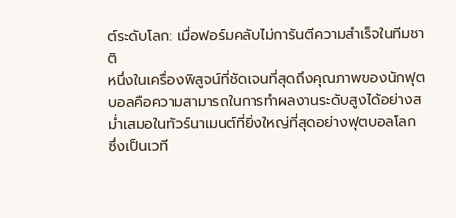ต์ระดับโลก: เมื่อฟอร์มคลับไม่การันตีความสำเร็จในทีมชาติ
หนึ่งในเครื่องพิสูจน์ที่ชัดเจนที่สุดถึงคุณภาพของนักฟุตบอลคือความสามารถในการทำผลงานระดับสูงได้อย่างสม่ำเสมอในทัวร์นาเมนต์ที่ยิ่งใหญ่ที่สุดอย่างฟุตบอลโลก ซึ่งเป็นเวที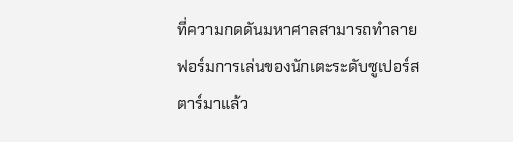ที่ความกดดันมหาศาลสามารถทำลายฟอร์มการเล่นของนักเตะระดับซูเปอร์สตาร์มาแล้ว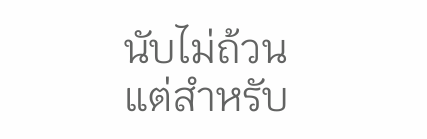นับไม่ถ้วน แต่สำหรับ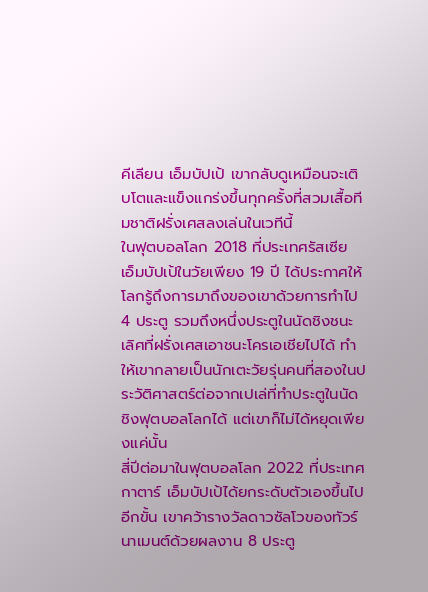คีเลียน เอ็มบัปเป้ เขากลับดูเหมือนจะเติบโตและแข็งแกร่งขึ้นทุกครั้งที่สวมเสื้อทีมชาติฝรั่งเศสลงเล่นในเวทีนี้
ในฟุตบอลโลก 2018 ที่ประเทศรัสเซีย เอ็มบัปเป้ในวัยเพียง 19 ปี ได้ประกาศให้โลกรู้ถึงการมาถึงของเขาด้วยการทำไป 4 ประตู รวมถึงหนึ่งประตูในนัดชิงชนะเลิศที่ฝรั่งเศสเอาชนะโครเอเชียไปได้ ทำให้เขากลายเป็นนักเตะวัยรุ่นคนที่สองในประวัติศาสตร์ต่อจากเปเล่ที่ทำประตูในนัดชิงฟุตบอลโลกได้ แต่เขาก็ไม่ได้หยุดเพียงแค่นั้น
สี่ปีต่อมาในฟุตบอลโลก 2022 ที่ประเทศกาตาร์ เอ็มบัปเป้ได้ยกระดับตัวเองขึ้นไปอีกขั้น เขาคว้ารางวัลดาวซัลโวของทัวร์นาเมนต์ด้วยผลงาน 8 ประตู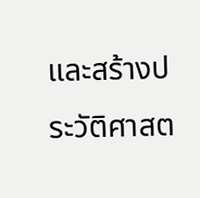และสร้างประวัติศาสต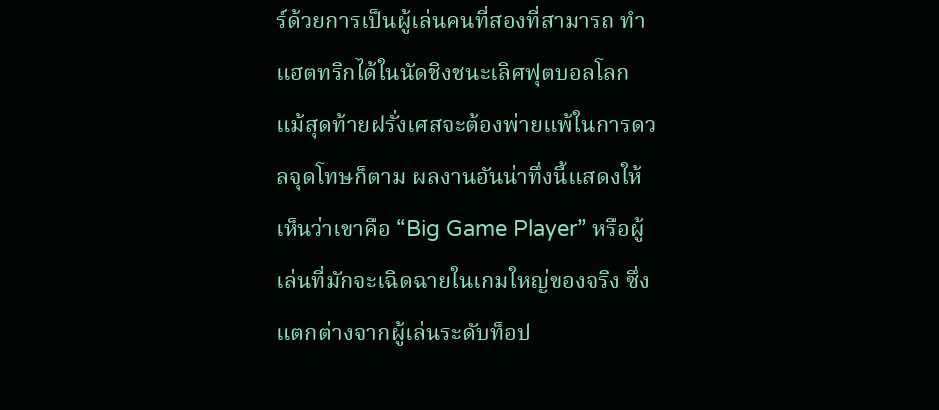ร์ด้วยการเป็นผู้เล่นคนที่สองที่สามารถ ทำแฮตทริกได้ในนัดชิงชนะเลิศฟุตบอลโลก แม้สุดท้ายฝรั่งเศสจะต้องพ่ายแพ้ในการดวลจุดโทษก็ตาม ผลงานอันน่าทึ่งนี้แสดงให้เห็นว่าเขาคือ “Big Game Player” หรือผู้เล่นที่มักจะเฉิดฉายในเกมใหญ่ของจริง ซึ่งแตกต่างจากผู้เล่นระดับท็อป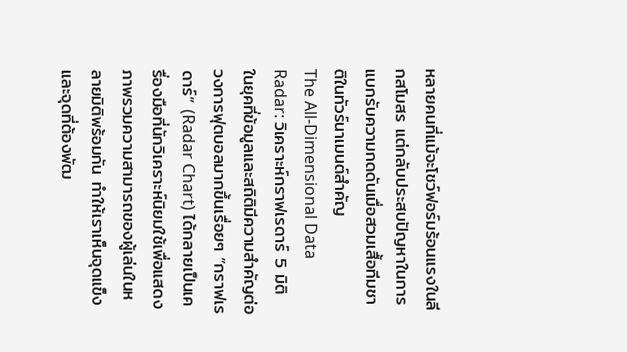หลายคนที่แม้จะโชว์ฟอร์มร้อนแรงในลีกสโมสร แต่กลับประสบปัญหาในการแบกรับความกดดันเมื่อสวมเสื้อทีมชาติในทัวร์นาเมนต์สำคัญ
The All-Dimensional Data Radar: วิเคราะห์กราฟเรดาร์ 5 มิติ
ในยุคที่ข้อมูลและสถิติมีความสำคัญต่อวงการฟุตบอลมากขึ้นเรื่อยๆ “กราฟเรดาร์” (Radar Chart) ได้กลายเป็นเครื่องมือที่นักวิเคราะห์นิยมใช้เพื่อแสดงภาพรวมความสามารถของผู้เล่นในหลายมิติพร้อมกัน ทำให้เราเห็นจุดแข็งและจุดที่ต้องพัฒ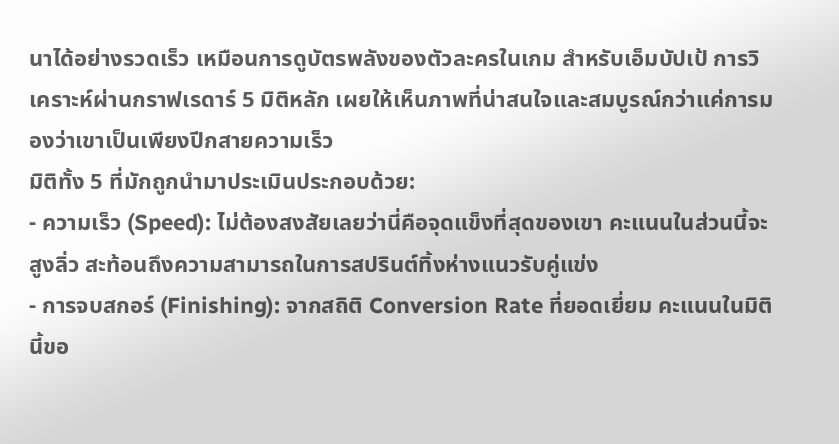นาได้อย่างรวดเร็ว เหมือนการดูบัตรพลังของตัวละครในเกม สำหรับเอ็มบัปเป้ การวิเคราะห์ผ่านกราฟเรดาร์ 5 มิติหลัก เผยให้เห็นภาพที่น่าสนใจและสมบูรณ์กว่าแค่การมองว่าเขาเป็นเพียงปีกสายความเร็ว
มิติทั้ง 5 ที่มักถูกนำมาประเมินประกอบด้วย:
- ความเร็ว (Speed): ไม่ต้องสงสัยเลยว่านี่คือจุดแข็งที่สุดของเขา คะแนนในส่วนนี้จะสูงลิ่ว สะท้อนถึงความสามารถในการสปรินต์ทิ้งห่างแนวรับคู่แข่ง
- การจบสกอร์ (Finishing): จากสถิติ Conversion Rate ที่ยอดเยี่ยม คะแนนในมิตินี้ขอ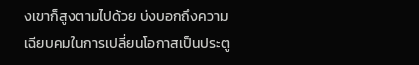งเขาก็สูงตามไปด้วย บ่งบอกถึงความเฉียบคมในการเปลี่ยนโอกาสเป็นประตู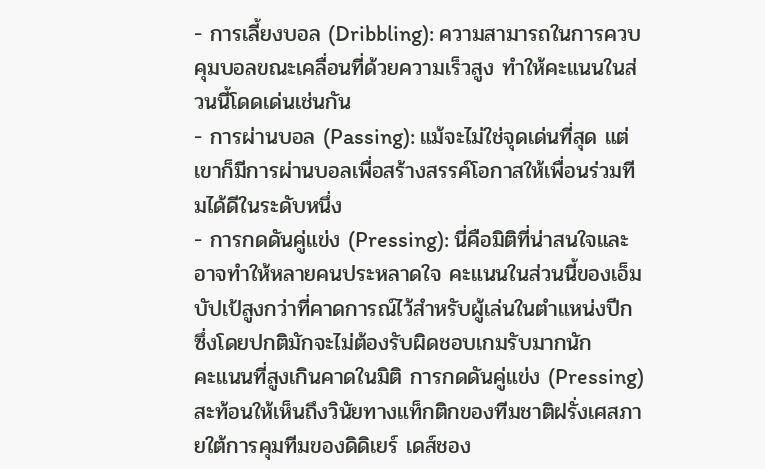- การเลี้ยงบอล (Dribbling): ความสามารถในการควบคุมบอลขณะเคลื่อนที่ด้วยความเร็วสูง ทำให้คะแนนในส่วนนี้โดดเด่นเช่นกัน
- การผ่านบอล (Passing): แม้จะไม่ใช่จุดเด่นที่สุด แต่เขาก็มีการผ่านบอลเพื่อสร้างสรรค์โอกาสให้เพื่อนร่วมทีมได้ดีในระดับหนึ่ง
- การกดดันคู่แข่ง (Pressing): นี่คือมิติที่น่าสนใจและอาจทำให้หลายคนประหลาดใจ คะแนนในส่วนนี้ของเอ็มบัปเป้สูงกว่าที่คาดการณ์ไว้สำหรับผู้เล่นในตำแหน่งปีก ซึ่งโดยปกติมักจะไม่ต้องรับผิดชอบเกมรับมากนัก
คะแนนที่สูงเกินคาดในมิติ การกดดันคู่แข่ง (Pressing) สะท้อนให้เห็นถึงวินัยทางแท็กติกของทีมชาติฝรั่งเศสภายใต้การคุมทีมของดิดิเยร์ เดส์ชอง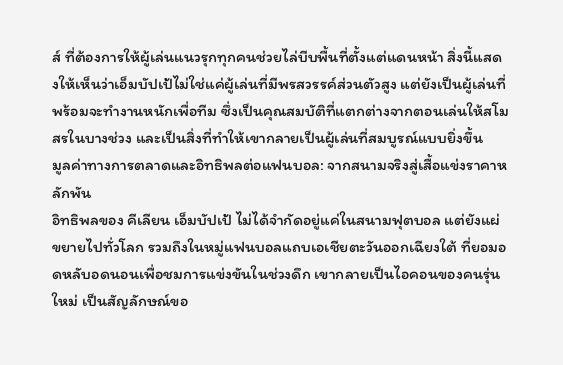ส์ ที่ต้องการให้ผู้เล่นแนวรุกทุกคนช่วยไล่บีบพื้นที่ตั้งแต่แดนหน้า สิ่งนี้แสดงให้เห็นว่าเอ็มบัปเป้ไม่ใช่แค่ผู้เล่นที่มีพรสวรรค์ส่วนตัวสูง แต่ยังเป็นผู้เล่นที่พร้อมจะทำงานหนักเพื่อทีม ซึ่งเป็นคุณสมบัติที่แตกต่างจากตอนเล่นให้สโมสรในบางช่วง และเป็นสิ่งที่ทำให้เขากลายเป็นผู้เล่นที่สมบูรณ์แบบยิ่งขึ้น
มูลค่าทางการตลาดและอิทธิพลต่อแฟนบอล: จากสนามจริงสู่เสื้อแข่งราคาหลักพัน
อิทธิพลของ คีเลียน เอ็มบัปเป้ ไม่ได้จำกัดอยู่แค่ในสนามฟุตบอล แต่ยังแผ่ขยายไปทั่วโลก รวมถึงในหมู่แฟนบอลแถบเอเชียตะวันออกเฉียงใต้ ที่ยอมอดหลับอดนอนเพื่อชมการแข่งขันในช่วงดึก เขากลายเป็นไอคอนของคนรุ่นใหม่ เป็นสัญลักษณ์ขอ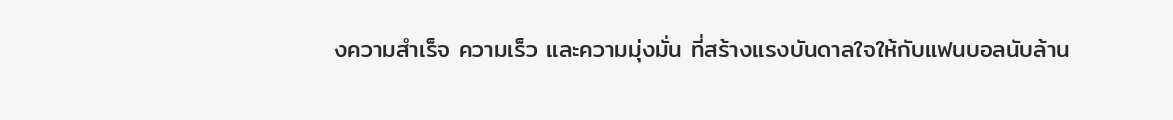งความสำเร็จ ความเร็ว และความมุ่งมั่น ที่สร้างแรงบันดาลใจให้กับแฟนบอลนับล้าน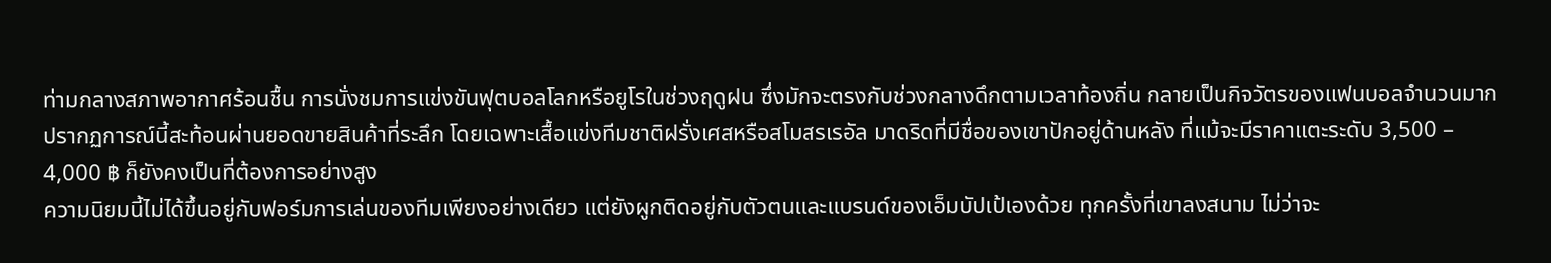ท่ามกลางสภาพอากาศร้อนชื้น การนั่งชมการแข่งขันฟุตบอลโลกหรือยูโรในช่วงฤดูฝน ซึ่งมักจะตรงกับช่วงกลางดึกตามเวลาท้องถิ่น กลายเป็นกิจวัตรของแฟนบอลจำนวนมาก ปรากฏการณ์นี้สะท้อนผ่านยอดขายสินค้าที่ระลึก โดยเฉพาะเสื้อแข่งทีมชาติฝรั่งเศสหรือสโมสรเรอัล มาดริดที่มีชื่อของเขาปักอยู่ด้านหลัง ที่แม้จะมีราคาแตะระดับ 3,500 – 4,000 ฿ ก็ยังคงเป็นที่ต้องการอย่างสูง
ความนิยมนี้ไม่ได้ขึ้นอยู่กับฟอร์มการเล่นของทีมเพียงอย่างเดียว แต่ยังผูกติดอยู่กับตัวตนและแบรนด์ของเอ็มบัปเป้เองด้วย ทุกครั้งที่เขาลงสนาม ไม่ว่าจะ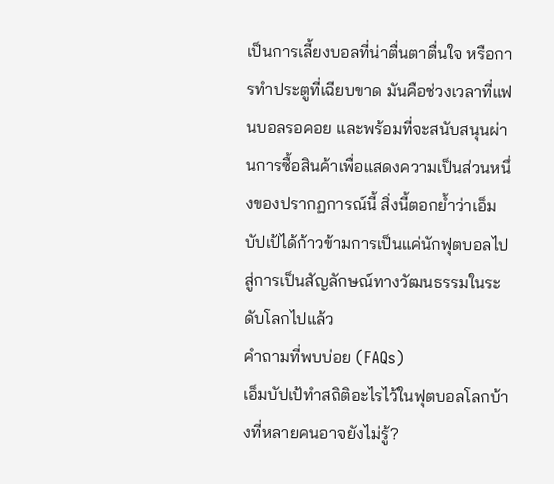เป็นการเลี้ยงบอลที่น่าตื่นตาตื่นใจ หรือการทำประตูที่เฉียบขาด มันคือช่วงเวลาที่แฟนบอลรอคอย และพร้อมที่จะสนับสนุนผ่านการซื้อสินค้าเพื่อแสดงความเป็นส่วนหนึ่งของปรากฏการณ์นี้ สิ่งนี้ตอกย้ำว่าเอ็มบัปเป้ได้ก้าวข้ามการเป็นแค่นักฟุตบอลไปสู่การเป็นสัญลักษณ์ทางวัฒนธรรมในระดับโลกไปแล้ว
คำถามที่พบบ่อย (FAQs)
เอ็มบัปเป้ทำสถิติอะไรไว้ในฟุตบอลโลกบ้างที่หลายคนอาจยังไม่รู้?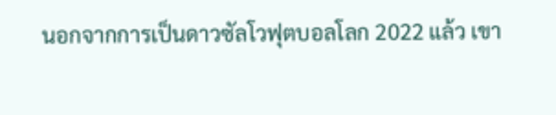นอกจากการเป็นดาวซัลโวฟุตบอลโลก 2022 แล้ว เขา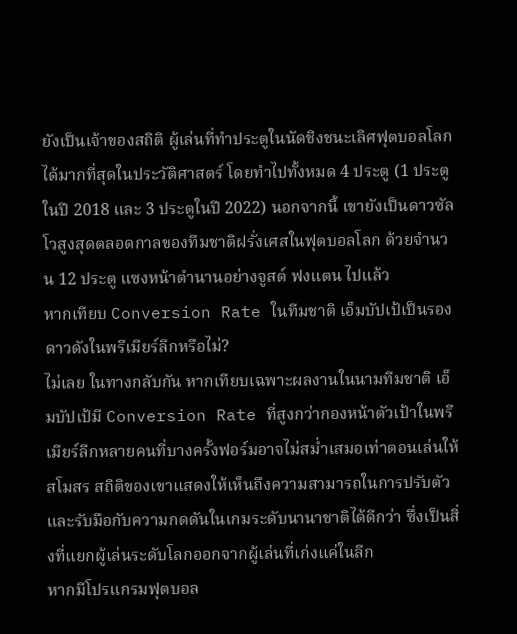ยังเป็นเจ้าของสถิติ ผู้เล่นที่ทำประตูในนัดชิงชนะเลิศฟุตบอลโลกได้มากที่สุดในประวัติศาสตร์ โดยทำไปทั้งหมด 4 ประตู (1 ประตูในปี 2018 และ 3 ประตูในปี 2022) นอกจากนี้ เขายังเป็นดาวซัลโวสูงสุดตลอดกาลของทีมชาติฝรั่งเศสในฟุตบอลโลก ด้วยจำนวน 12 ประตู แซงหน้าตำนานอย่างจูสต์ ฟงแตน ไปแล้ว
หากเทียบ Conversion Rate ในทีมชาติ เอ็มบัปเป้เป็นรองดาวดังในพรีเมียร์ลีกหรือไม่?
ไม่เลย ในทางกลับกัน หากเทียบเฉพาะผลงานในนามทีมชาติ เอ็มบัปเป้มี Conversion Rate ที่สูงกว่ากองหน้าตัวเป้าในพรีเมียร์ลีกหลายคนที่บางครั้งฟอร์มอาจไม่สม่ำเสมอเท่าตอนเล่นให้สโมสร สถิติของเขาแสดงให้เห็นถึงความสามารถในการปรับตัวและรับมือกับความกดดันในเกมระดับนานาชาติได้ดีกว่า ซึ่งเป็นสิ่งที่แยกผู้เล่นระดับโลกออกจากผู้เล่นที่เก่งแค่ในลีก
หากมีโปรแกรมฟุตบอล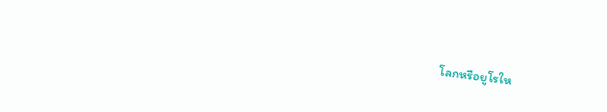โลกหรือยูโรให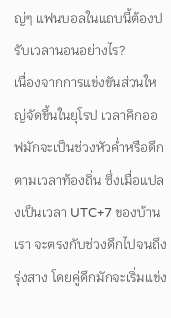ญ่ๆ แฟนบอลในแถบนี้ต้องปรับเวลานอนอย่างไร?
เนื่องจากการแข่งขันส่วนใหญ่จัดขึ้นในยุโรป เวลาคิกออฟมักจะเป็นช่วงหัวค่ำหรือดึกตามเวลาท้องถิ่น ซึ่งเมื่อแปลงเป็นเวลา UTC+7 ของบ้านเรา จะตรงกับช่วงดึกไปจนถึงรุ่งสาง โดยคู่ดึกมักจะเริ่มแข่ง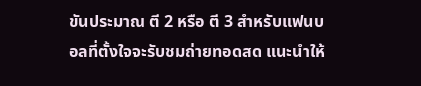ขันประมาณ ตี 2 หรือ ตี 3 สำหรับแฟนบอลที่ตั้งใจจะรับชมถ่ายทอดสด แนะนำให้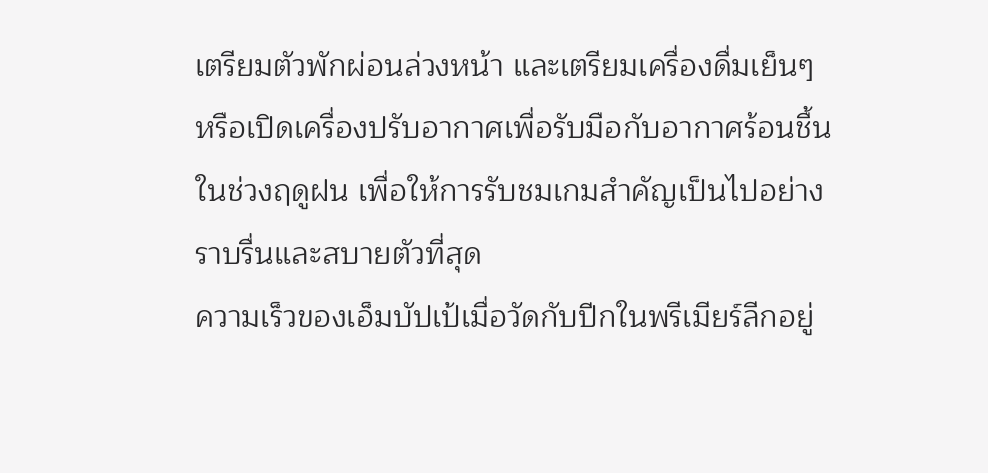เตรียมตัวพักผ่อนล่วงหน้า และเตรียมเครื่องดื่มเย็นๆ หรือเปิดเครื่องปรับอากาศเพื่อรับมือกับอากาศร้อนชื้นในช่วงฤดูฝน เพื่อให้การรับชมเกมสำคัญเป็นไปอย่างราบรื่นและสบายตัวที่สุด
ความเร็วของเอ็มบัปเป้เมื่อวัดกับปีกในพรีเมียร์ลีกอยู่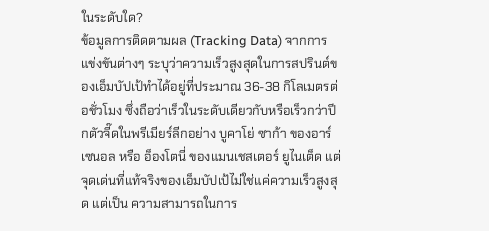ในระดับใด?
ข้อมูลการติดตามผล (Tracking Data) จากการแข่งขันต่างๆ ระบุว่าความเร็วสูงสุดในการสปรินต์ของเอ็มบัปเป้ทำได้อยู่ที่ประมาณ 36-38 กิโลเมตรต่อชั่วโมง ซึ่งถือว่าเร็วในระดับเดียวกับหรือเร็วกว่าปีกตัวจี๊ดในพรีเมียร์ลีกอย่าง บูคาโย่ ซาก้า ของอาร์เซนอล หรือ อ็องโตนี่ ของแมนเชสเตอร์ ยูไนเต็ด แต่จุดเด่นที่แท้จริงของเอ็มบัปเป้ไม่ใช่แค่ความเร็วสูงสุด แต่เป็น ความสามารถในการ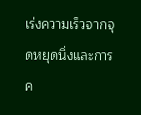เร่งความเร็วจากจุดหยุดนิ่งและการค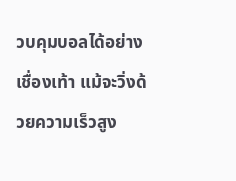วบคุมบอลได้อย่างเชื่องเท้า แม้จะวิ่งด้วยความเร็วสูง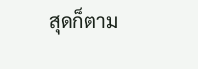สุดก็ตาม